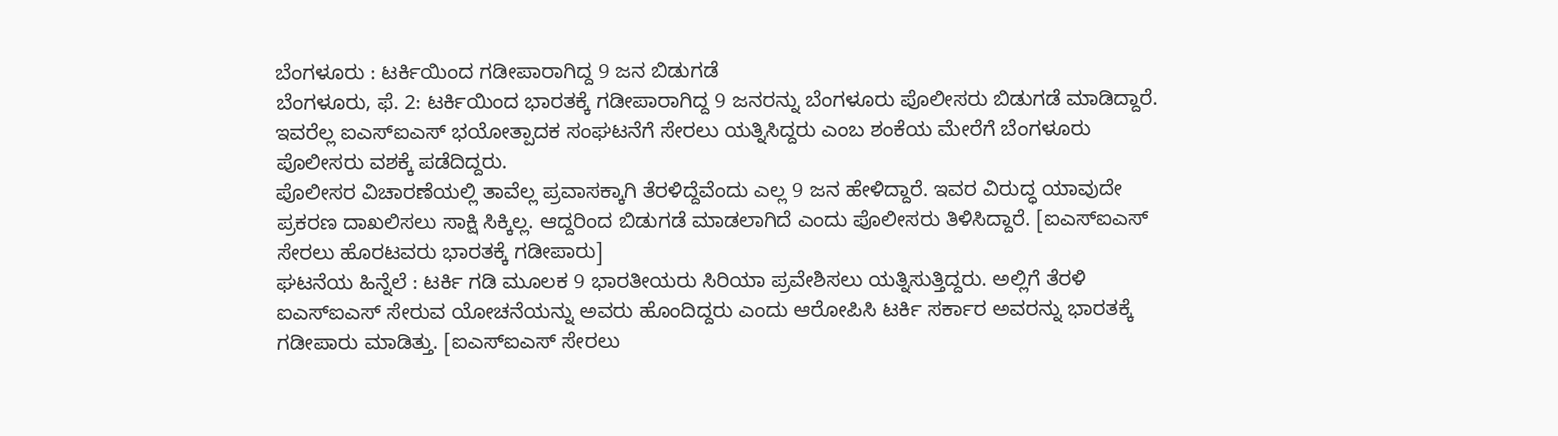ಬೆಂಗಳೂರು : ಟರ್ಕಿಯಿಂದ ಗಡೀಪಾರಾಗಿದ್ದ 9 ಜನ ಬಿಡುಗಡೆ
ಬೆಂಗಳೂರು, ಫೆ. 2: ಟರ್ಕಿಯಿಂದ ಭಾರತಕ್ಕೆ ಗಡೀಪಾರಾಗಿದ್ದ 9 ಜನರನ್ನು ಬೆಂಗಳೂರು ಪೊಲೀಸರು ಬಿಡುಗಡೆ ಮಾಡಿದ್ದಾರೆ. ಇವರೆಲ್ಲ ಐಎಸ್ಐಎಸ್ ಭಯೋತ್ಪಾದಕ ಸಂಘಟನೆಗೆ ಸೇರಲು ಯತ್ನಿಸಿದ್ದರು ಎಂಬ ಶಂಕೆಯ ಮೇರೆಗೆ ಬೆಂಗಳೂರು ಪೊಲೀಸರು ವಶಕ್ಕೆ ಪಡೆದಿದ್ದರು.
ಪೊಲೀಸರ ವಿಚಾರಣೆಯಲ್ಲಿ ತಾವೆಲ್ಲ ಪ್ರವಾಸಕ್ಕಾಗಿ ತೆರಳಿದ್ದೆವೆಂದು ಎಲ್ಲ 9 ಜನ ಹೇಳಿದ್ದಾರೆ. ಇವರ ವಿರುದ್ಧ ಯಾವುದೇ ಪ್ರಕರಣ ದಾಖಲಿಸಲು ಸಾಕ್ಷಿ ಸಿಕ್ಕಿಲ್ಲ. ಆದ್ದರಿಂದ ಬಿಡುಗಡೆ ಮಾಡಲಾಗಿದೆ ಎಂದು ಪೊಲೀಸರು ತಿಳಿಸಿದ್ದಾರೆ. [ಐಎಸ್ಐಎಸ್ ಸೇರಲು ಹೊರಟವರು ಭಾರತಕ್ಕೆ ಗಡೀಪಾರು]
ಘಟನೆಯ ಹಿನ್ನೆಲೆ : ಟರ್ಕಿ ಗಡಿ ಮೂಲಕ 9 ಭಾರತೀಯರು ಸಿರಿಯಾ ಪ್ರವೇಶಿಸಲು ಯತ್ನಿಸುತ್ತಿದ್ದರು. ಅಲ್ಲಿಗೆ ತೆರಳಿ ಐಎಸ್ಐಎಸ್ ಸೇರುವ ಯೋಚನೆಯನ್ನು ಅವರು ಹೊಂದಿದ್ದರು ಎಂದು ಆರೋಪಿಸಿ ಟರ್ಕಿ ಸರ್ಕಾರ ಅವರನ್ನು ಭಾರತಕ್ಕೆ ಗಡೀಪಾರು ಮಾಡಿತ್ತು. [ಐಎಸ್ಐಎಸ್ ಸೇರಲು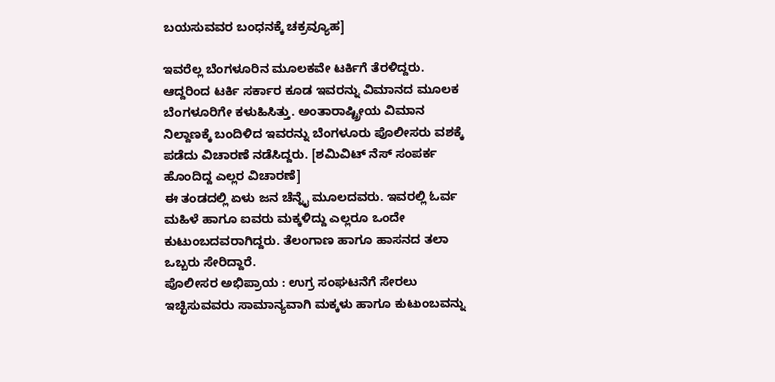ಬಯಸುವವರ ಬಂಧನಕ್ಕೆ ಚಕ್ರವ್ಯೂಹ]

ಇವರೆಲ್ಲ ಬೆಂಗಳೂರಿನ ಮೂಲಕವೇ ಟರ್ಕಿಗೆ ತೆರಳಿದ್ದರು. ಆದ್ದರಿಂದ ಟರ್ಕಿ ಸರ್ಕಾರ ಕೂಡ ಇವರನ್ನು ವಿಮಾನದ ಮೂಲಕ ಬೆಂಗಳೂರಿಗೇ ಕಳುಹಿಸಿತ್ತು. ಅಂತಾರಾಷ್ಟ್ರೀಯ ವಿಮಾನ ನಿಲ್ದಾಣಕ್ಕೆ ಬಂದಿಳಿದ ಇವರನ್ನು ಬೆಂಗಳೂರು ಪೊಲೀಸರು ವಶಕ್ಕೆ ಪಡೆದು ವಿಚಾರಣೆ ನಡೆಸಿದ್ದರು. [ಶಮಿವಿಟ್ ನೆಸ್ ಸಂಪರ್ಕ ಹೊಂದಿದ್ದ ಎಲ್ಲರ ವಿಚಾರಣೆ]
ಈ ತಂಡದಲ್ಲಿ ಏಳು ಜನ ಚೆನ್ನೈ ಮೂಲದವರು. ಇವರಲ್ಲಿ ಓರ್ವ ಮಹಿಳೆ ಹಾಗೂ ಐವರು ಮಕ್ಕಳಿದ್ದು ಎಲ್ಲರೂ ಒಂದೇ ಕುಟುಂಬದವರಾಗಿದ್ದರು. ತೆಲಂಗಾಣ ಹಾಗೂ ಹಾಸನದ ತಲಾ ಒಬ್ಬರು ಸೇರಿದ್ದಾರೆ.
ಪೊಲೀಸರ ಅಭಿಪ್ರಾಯ : ಉಗ್ರ ಸಂಘಟನೆಗೆ ಸೇರಲು ಇಚ್ಛಿಸುವವರು ಸಾಮಾನ್ಯವಾಗಿ ಮಕ್ಕಳು ಹಾಗೂ ಕುಟುಂಬವನ್ನು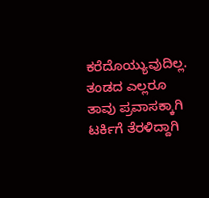ಕರೆದೊಯ್ಯುವುದಿಲ್ಲ. ತಂಡದ ಎಲ್ಲರೂ ತಾವು ಪ್ರವಾಸಕ್ಕಾಗಿ ಟರ್ಕಿಗೆ ತೆರಳಿದ್ದಾಗಿ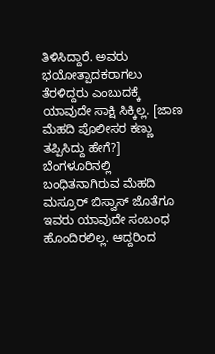ತಿಳಿಸಿದ್ದಾರೆ. ಅವರು ಭಯೋತ್ಪಾದಕರಾಗಲು ತೆರಳಿದ್ದರು ಎಂಬುದಕ್ಕೆ ಯಾವುದೇ ಸಾಕ್ಷಿ ಸಿಕ್ಕಿಲ್ಲ. [ಜಾಣ ಮೆಹದಿ ಪೊಲೀಸರ ಕಣ್ಣು ತಪ್ಪಿಸಿದ್ದು ಹೇಗೆ?]
ಬೆಂಗಳೂರಿನಲ್ಲಿ ಬಂಧಿತನಾಗಿರುವ ಮೆಹದಿ ಮಸ್ರೂರ್ ಬಿಸ್ವಾಸ್ ಜೊತೆಗೂ ಇವರು ಯಾವುದೇ ಸಂಬಂಧ ಹೊಂದಿರಲಿಲ್ಲ. ಆದ್ದರಿಂದ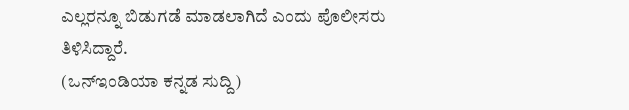ಎಲ್ಲರನ್ನೂ ಬಿಡುಗಡೆ ಮಾಡಲಾಗಿದೆ ಎಂದು ಪೊಲೀಸರು ತಿಳಿಸಿದ್ದಾರೆ.
(ಒನ್ಇಂಡಿಯಾ ಕನ್ನಡ ಸುದ್ದಿ)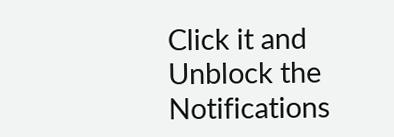Click it and Unblock the Notifications